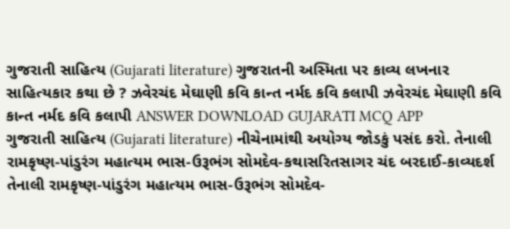ગુજરાતી સાહિત્ય (Gujarati literature) ગુજરાતની અસ્મિતા પર કાવ્ય લખનાર સાહિત્યકાર કથા છે ? ઝવેરચંદ મેઘાણી કવિ કાન્ત નર્મદ કવિ કલાપી ઝવેરચંદ મેઘાણી કવિ કાન્ત નર્મદ કવિ કલાપી ANSWER DOWNLOAD GUJARATI MCQ APP
ગુજરાતી સાહિત્ય (Gujarati literature) નીચેનામાંથી અયોગ્ય જોડકું પસંદ કરો. તેનાલી રામકૃષ્ણ-પાંડુરંગ મહાત્યમ ભાસ-ઉરૂભંગ સોમદેવ-કથાસરિતસાગર ચંદ બરદાઈ-કાવ્યદર્શ તેનાલી રામકૃષ્ણ-પાંડુરંગ મહાત્યમ ભાસ-ઉરૂભંગ સોમદેવ-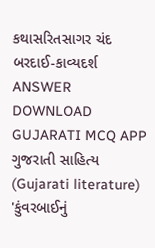કથાસરિતસાગર ચંદ બરદાઈ-કાવ્યદર્શ ANSWER DOWNLOAD GUJARATI MCQ APP
ગુજરાતી સાહિત્ય (Gujarati literature) 'કુંવરબાઈનું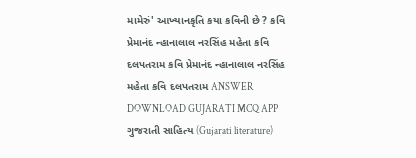મામેરું' આખ્યાનકૃતિ કયા કવિની છે ? કવિ પ્રેમાનંદ ન્હાનાલાલ નરસિંહ મહેતા કવિ દલપતરામ કવિ પ્રેમાનંદ ન્હાનાલાલ નરસિંહ મહેતા કવિ દલપતરામ ANSWER DOWNLOAD GUJARATI MCQ APP
ગુજરાતી સાહિત્ય (Gujarati literature)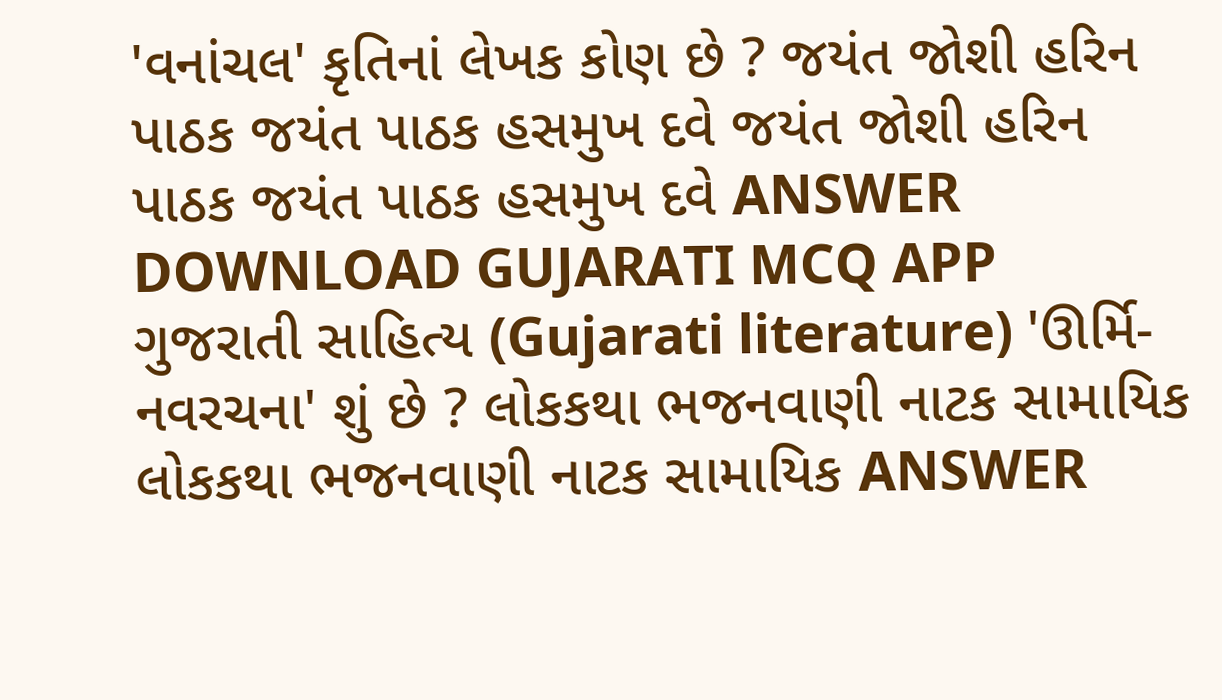'વનાંચલ' કૃતિનાં લેખક કોણ છે ? જયંત જોશી હરિન પાઠક જયંત પાઠક હસમુખ દવે જયંત જોશી હરિન પાઠક જયંત પાઠક હસમુખ દવે ANSWER DOWNLOAD GUJARATI MCQ APP
ગુજરાતી સાહિત્ય (Gujarati literature) 'ઊર્મિ-નવરચના' શું છે ? લોકકથા ભજનવાણી નાટક સામાયિક લોકકથા ભજનવાણી નાટક સામાયિક ANSWER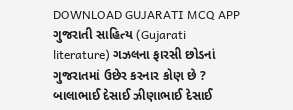DOWNLOAD GUJARATI MCQ APP
ગુજરાતી સાહિત્ય (Gujarati literature) ગઝલના ફારસી છોડનાં ગુજરાતમાં ઉછેર કરનાર કોણ છે ? બાલાભાઈ દેસાઈ ઝીણાભાઈ દેસાઈ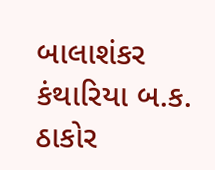બાલાશંકર કંથારિયા બ.ક. ઠાકોર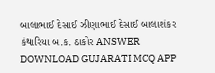બાલાભાઈ દેસાઈ ઝીણાભાઈ દેસાઈ બાલાશંકર કંથારિયા બ.ક. ઠાકોર ANSWER DOWNLOAD GUJARATI MCQ APP